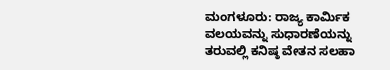ಮಂಗಳೂರು: ರಾಜ್ಯ ಕಾರ್ಮಿಕ ವಲಯವನ್ನು ಸುಧಾರಣೆಯನ್ನು ತರುವಲ್ಲಿ ಕನಿಷ್ಠ ವೇತನ ಸಲಹಾ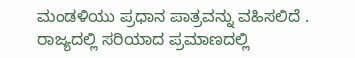ಮಂಡಳಿಯು ಪ್ರಧಾನ ಪಾತ್ರವನ್ನು ವಹಿಸಲಿದೆ . ರಾಜ್ಯದಲ್ಲಿ ಸರಿಯಾದ ಪ್ರಮಾಣದಲ್ಲಿ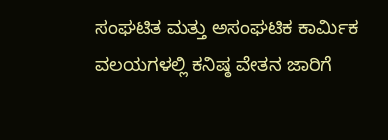ಸಂಘಟಿತ ಮತ್ತು ಅಸಂಘಟಿಕ ಕಾರ್ಮಿಕ ವಲಯಗಳಲ್ಲಿ ಕನಿಷ್ಠ ವೇತನ ಜಾರಿಗೆ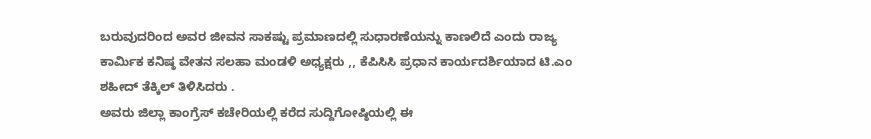ಬರುವುದರಿಂದ ಅವರ ಜೀವನ ಸಾಕಷ್ಟು ಪ್ರಮಾಣದಲ್ಲಿ ಸುಧಾರಣೆಯನ್ನು ಕಾಣಲಿದೆ ಎಂದು ರಾಜ್ಯ ಕಾರ್ಮಿಕ ಕನಿಷ್ಠ ವೇತನ ಸಲಹಾ ಮಂಡಳಿ ಅಧ್ಯಕ್ಷರು ,, ಕೆಪಿಸಿಸಿ ಪ್ರಧಾನ ಕಾರ್ಯದರ್ಶಿಯಾದ ಟಿ.ಎಂ ಶಹೀದ್ ತೆಕ್ಕಿಲ್ ತಿಳಿಸಿದರು .
ಅವರು ಜಿಲ್ಲಾ ಕಾಂಗ್ರೆಸ್ ಕಚೇರಿಯಲ್ಲಿ ಕರೆದ ಸುದ್ದಿಗೋಷ್ಠಿಯಲ್ಲಿ ಈ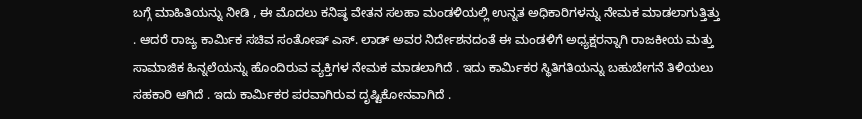ಬಗ್ಗೆ ಮಾಹಿತಿಯನ್ನು ನೀಡಿ , ಈ ಮೊದಲು ಕನಿಷ್ಠ ವೇತನ ಸಲಹಾ ಮಂಡಳಿಯಲ್ಲಿ ಉನ್ನತ ಅಧಿಕಾರಿಗಳನ್ನು ನೇಮಕ ಮಾಡಲಾಗುತ್ತಿತ್ತು . ಆದರೆ ರಾಜ್ಯ ಕಾರ್ಮಿಕ ಸಚಿವ ಸಂತೋಷ್ ಎಸ್. ಲಾಡ್ ಅವರ ನಿರ್ದೇಶನದಂತೆ ಈ ಮಂಡಳಿಗೆ ಅಧ್ಯಕ್ಷರನ್ನಾಗಿ ರಾಜಕೀಯ ಮತ್ತು ಸಾಮಾಜಿಕ ಹಿನ್ನಲೆಯನ್ನು ಹೊಂದಿರುವ ವ್ಯಕ್ತಿಗಳ ನೇಮಕ ಮಾಡಲಾಗಿದೆ . ಇದು ಕಾರ್ಮಿಕರ ಸ್ಥಿತಿಗತಿಯನ್ನು ಬಹುಬೇಗನೆ ತಿಳಿಯಲು ಸಹಕಾರಿ ಆಗಿದೆ . ಇದು ಕಾರ್ಮಿಕರ ಪರವಾಗಿರುವ ದೃಷ್ಟಿಕೋನವಾಗಿದೆ .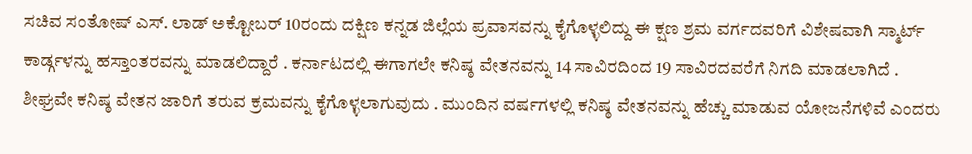ಸಚಿವ ಸಂತೋಷ್ ಎಸ್. ಲಾಡ್ ಅಕ್ಟೋಬರ್ 10ರಂದು ದಕ್ಷಿಣ ಕನ್ನಡ ಜಿಲ್ಲೆಯ ಪ್ರವಾಸವನ್ನು ಕೈಗೊಳ್ಳಲಿದ್ದು ಈ ಕ್ಷಣ ಶ್ರಮ ವರ್ಗದವರಿಗೆ ವಿಶೇಷವಾಗಿ ಸ್ಮಾರ್ಟ್ ಕಾರ್ಡ್ಗಳನ್ನು ಹಸ್ತಾಂತರವನ್ನು ಮಾಡಲಿದ್ದಾರೆ . ಕರ್ನಾಟದಲ್ಲಿ ಈಗಾಗಲೇ ಕನಿಷ್ಠ ವೇತನವನ್ನು 14 ಸಾವಿರದಿಂದ 19 ಸಾವಿರದವರೆಗೆ ನಿಗದಿ ಮಾಡಲಾಗಿದೆ . ಶೀಘ್ರವೇ ಕನಿಷ್ಠ ವೇತನ ಜಾರಿಗೆ ತರುವ ಕ್ರಮವನ್ನು ಕೈಗೊಳ್ಳಲಾಗುವುದು . ಮುಂದಿನ ವರ್ಷಗಳಲ್ಲಿ ಕನಿಷ್ಠ ವೇತನವನ್ನು ಹೆಚ್ಚು ಮಾಡುವ ಯೋಜನೆಗಳಿವೆ ಎಂದರು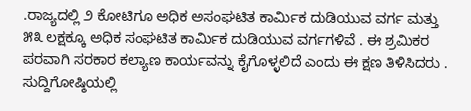.ರಾಜ್ಯದಲ್ಲಿ ೨ ಕೋಟಿಗೂ ಅಧಿಕ ಅಸಂಘಟಿತ ಕಾರ್ಮಿಕ ದುಡಿಯುವ ವರ್ಗ ಮತ್ತು ೫೩ ಲಕ್ಷಕ್ಕೂ ಅಧಿಕ ಸಂಘಟಿತ ಕಾರ್ಮಿಕ ದುಡಿಯುವ ವರ್ಗಗಳಿವೆ . ಈ ಶ್ರಮಿಕರ ಪರವಾಗಿ ಸರಕಾರ ಕಲ್ಯಾಣ ಕಾರ್ಯವನ್ನು ಕೈಗೊಳ್ಳಲಿದೆ ಎಂದು ಈ ಕ್ಷಣ ತಿಳಿಸಿದರು .
ಸುದ್ದಿಗೋಷ್ಠಿಯಲ್ಲಿ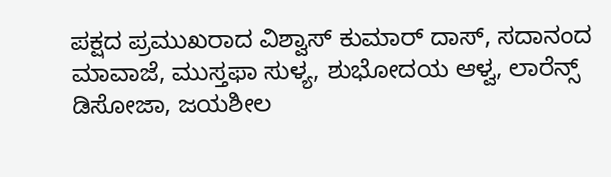ಪಕ್ಷದ ಪ್ರಮುಖರಾದ ವಿಶ್ವಾಸ್ ಕುಮಾರ್ ದಾಸ್, ಸದಾನಂದ ಮಾವಾಜೆ, ಮುಸ್ತಫಾ ಸುಳ್ಯ, ಶುಭೋದಯ ಆಳ್ವ, ಲಾರೆನ್ಸ್ ಡಿಸೋಜಾ, ಜಯಶೀಲ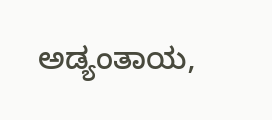ಅಡ್ಯಂತಾಯ,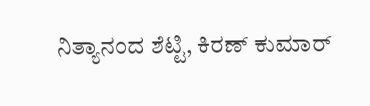ನಿತ್ಯಾನಂದ ಶೆಟ್ಟಿ, ಕಿರಣ್ ಕುಮಾರ್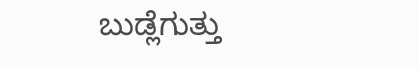ಬುಡ್ಲೆಗುತ್ತು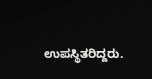ಉಪಸ್ಥಿತರಿದ್ದರು.